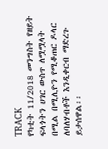TRACK
የካቲት 11/2018 መንግስት የዘይት ፍላጎትን ሀገር ውስጥ ለሟሟላት በሚል በሚሊዮን የሚቆጠር ዶላር ለባለሃብቶች እንዲቀርብ ማድረጉ ይታሰዋል፡፡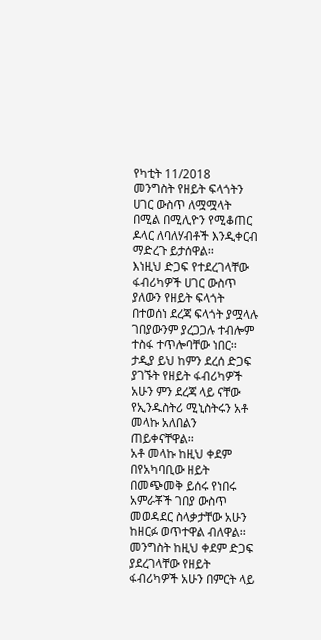የካቲት 11/2018
መንግስት የዘይት ፍላጎትን ሀገር ውስጥ ለሟሟላት በሚል በሚሊዮን የሚቆጠር ዶላር ለባለሃብቶች እንዲቀርብ ማድረጉ ይታሰዋል፡፡
እነዚህ ድጋፍ የተደረገላቸው ፋብሪካዎች ሀገር ውስጥ ያለውን የዘይት ፍላጎት በተወሰነ ደረጃ ፍላጎት ያሟላሉ ገበያውንም ያረጋጋሉ ተብሎም ተስፋ ተጥሎባቸው ነበር፡፡
ታዲያ ይህ ከምን ደረሰ ድጋፍ ያገኙት የዘይት ፋብሪካዎች አሁን ምን ደረጃ ላይ ናቸው የኢንዱስትሪ ሚኒስትሩን አቶ መላኩ አለበልን ጠይቀናቸዋል፡፡
አቶ መላኩ ከዚህ ቀደም በየአካባቢው ዘይት በመጭመቅ ይሰሩ የነበሩ አምራቾች ገበያ ውስጥ መወዳደር ስላቃታቸው አሁን ከዘርፉ ወጥተዋል ብለዋል፡፡
መንግስት ከዚህ ቀደም ድጋፍ ያደረገላቸው የዘይት ፋብሪካዎች አሁን በምርት ላይ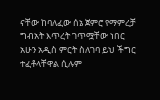ናቸው ከባለፈው ሰኔ ጀምሮ የማምረቻ ግብአት እጥረት ገጥሟቸው ነበር አሁን አዲስ ምርት ስለገባ ይህ ችግር ተፈቶላቸዋል ሲሉም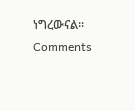ነግረውናል፡፡
Comments